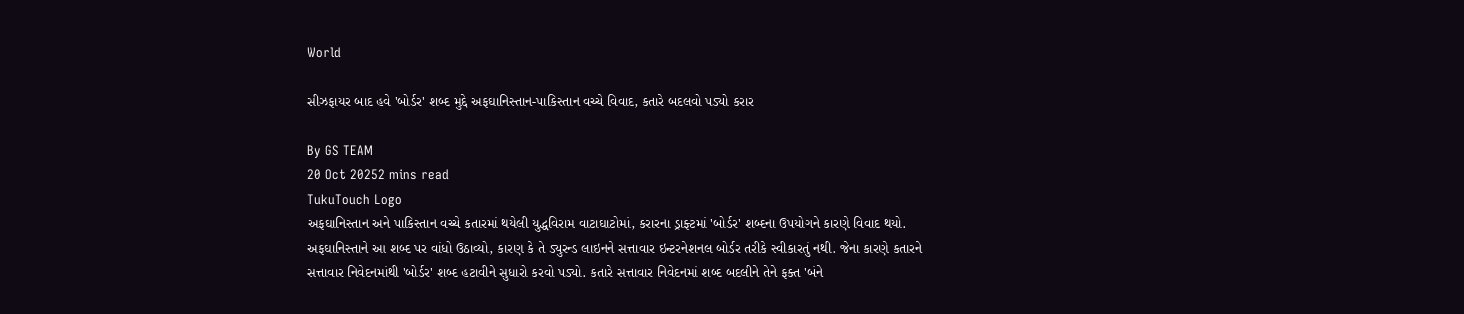World

સીઝફાયર બાદ હવે 'બોર્ડર' શબ્દ મુદ્દે અફઘાનિસ્તાન-પાકિસ્તાન વચ્ચે વિવાદ, કતારે બદલવો પડ્યો કરાર

By GS TEAM
20 Oct 20252 mins read
TukuTouch Logo
અફઘાનિસ્તાન અને પાકિસ્તાન વચ્ચે કતારમાં થયેલી યુદ્ધવિરામ વાટાઘાટોમાં, કરારના ડ્રાફ્ટમાં 'બોર્ડર' શબ્દના ઉપયોગને કારણે વિવાદ થયો. અફઘાનિસ્તાને આ શબ્દ પર વાંધો ઉઠાવ્યો, કારણ કે તે ડ્યુરન્ડ લાઇનને સત્તાવાર ઇન્ટરનેશનલ બોર્ડર તરીકે સ્વીકારતું નથી. જેના કારણે કતારને સત્તાવાર નિવેદનમાંથી 'બોર્ડર' શબ્દ હટાવીને સુધારો કરવો પડ્યો. કતારે સત્તાવાર નિવેદનમાં શબ્દ બદલીને તેને ફક્ત 'બંને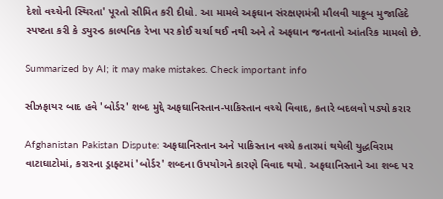દેશો વચ્ચેની સ્થિરતા' પૂરતો સીમિત કરી દીધો. આ મામલે અફઘાન સંરક્ષણમંત્રી મૌલવી યાકૂબ મુજાહિદે સ્પષ્ટતા કરી કે ડ્યુરન્ડ કાલ્પનિક રેખા પર કોઈ ચર્ચા થઈ નથી અને તે અફઘાન જનતાનો આંતરિક મામલો છે.

Summarized by AI; it may make mistakes. Check important info

સીઝફાયર બાદ હવે 'બોર્ડર' શબ્દ મુદ્દે અફઘાનિસ્તાન-પાકિસ્તાન વચ્ચે વિવાદ, કતારે બદલવો પડ્યો કરાર

Afghanistan Pakistan Dispute: અફઘાનિસ્તાન અને પાકિસ્તાન વચ્ચે કતારમાં થયેલી યુદ્ધવિરામ વાટાઘાટોમાં, કરારના ડ્રાફ્ટમાં 'બોર્ડર' શબ્દના ઉપયોગને કારણે વિવાદ થયો. અફઘાનિસ્તાને આ શબ્દ પર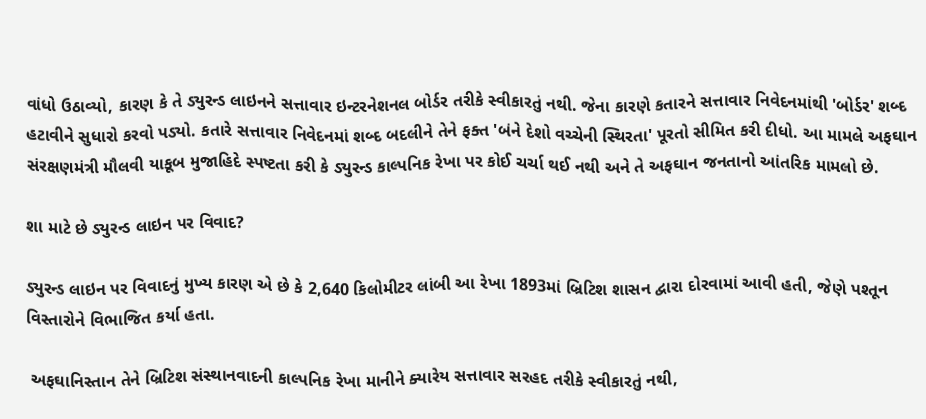વાંધો ઉઠાવ્યો, કારણ કે તે ડ્યુરન્ડ લાઇનને સત્તાવાર ઇન્ટરનેશનલ બોર્ડર તરીકે સ્વીકારતું નથી. જેના કારણે કતારને સત્તાવાર નિવેદનમાંથી 'બોર્ડર' શબ્દ હટાવીને સુધારો કરવો પડ્યો. કતારે સત્તાવાર નિવેદનમાં શબ્દ બદલીને તેને ફક્ત 'બંને દેશો વચ્ચેની સ્થિરતા' પૂરતો સીમિત કરી દીધો. આ મામલે અફઘાન સંરક્ષણમંત્રી મૌલવી યાકૂબ મુજાહિદે સ્પષ્ટતા કરી કે ડ્યુરન્ડ કાલ્પનિક રેખા પર કોઈ ચર્ચા થઈ નથી અને તે અફઘાન જનતાનો આંતરિક મામલો છે.

શા માટે છે ડ્યુરન્ડ લાઇન પર વિવાદ?

ડ્યુરન્ડ લાઇન પર વિવાદનું મુખ્ય કારણ એ છે કે 2,640 કિલોમીટર લાંબી આ રેખા 1893માં બ્રિટિશ શાસન દ્વારા દોરવામાં આવી હતી, જેણે પશ્તૂન વિસ્તારોને વિભાજિત કર્યા હતા.

 અફઘાનિસ્તાન તેને બ્રિટિશ સંસ્થાનવાદની કાલ્પનિક રેખા માનીને ક્યારેય સત્તાવાર સરહદ તરીકે સ્વીકારતું નથી,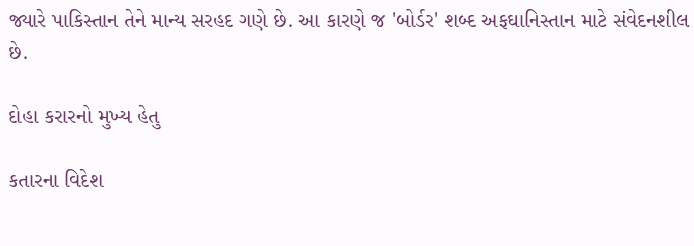જ્યારે પાકિસ્તાન તેને માન્ય સરહદ ગણે છે. આ કારણે જ 'બોર્ડર' શબ્દ અફઘાનિસ્તાન માટે સંવેદનશીલ છે.

દોહા કરારનો મુખ્ય હેતુ

કતારના વિદેશ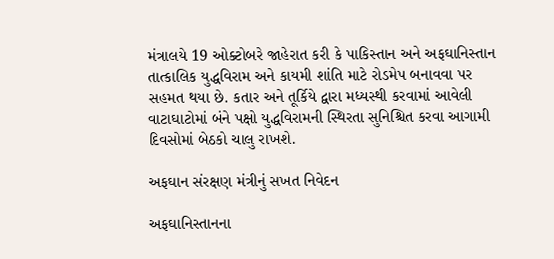મંત્રાલયે 19 ઓક્ટોબરે જાહેરાત કરી કે પાકિસ્તાન અને અફઘાનિસ્તાન તાત્કાલિક યુદ્ધવિરામ અને કાયમી શાંતિ માટે રોડમેપ બનાવવા પર સહમત થયા છે. કતાર અને તૂર્કિયે દ્વારા મધ્યસ્થી કરવામાં આવેલી વાટાઘાટોમાં બંને પક્ષો યુદ્ધવિરામની સ્થિરતા સુનિશ્ચિત કરવા આગામી દિવસોમાં બેઠકો ચાલુ રાખશે.

અફઘાન સંરક્ષણ મંત્રીનું સખત નિવેદન

અફઘાનિસ્તાનના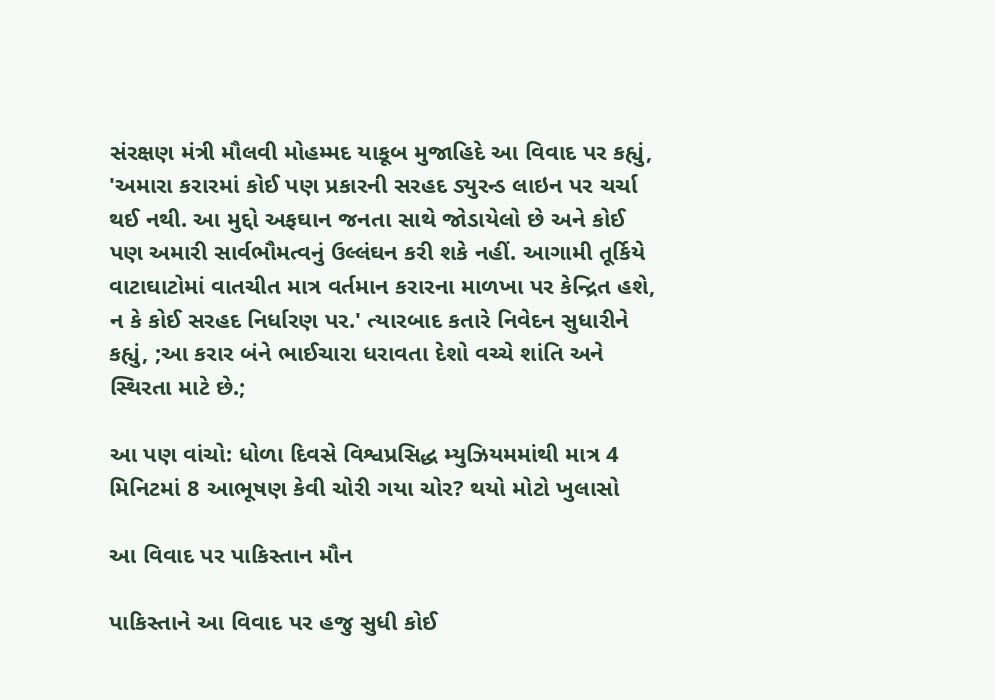સંરક્ષણ મંત્રી મૌલવી મોહમ્મદ યાકૂબ મુજાહિદે આ વિવાદ પર કહ્યું, 'અમારા કરારમાં કોઈ પણ પ્રકારની સરહદ ડ્યુરન્ડ લાઇન પર ચર્ચા થઈ નથી. આ મુદ્દો અફઘાન જનતા સાથે જોડાયેલો છે અને કોઈ પણ અમારી સાર્વભૌમત્વનું ઉલ્લંઘન કરી શકે નહીં. આગામી તૂર્કિયે વાટાઘાટોમાં વાતચીત માત્ર વર્તમાન કરારના માળખા પર કેન્દ્રિત હશે, ન કે કોઈ સરહદ નિર્ધારણ પર.' ત્યારબાદ કતારે નિવેદન સુધારીને કહ્યું, ;આ કરાર બંને ભાઈચારા ધરાવતા દેશો વચ્ચે શાંતિ અને સ્થિરતા માટે છે.;

આ પણ વાંચો: ધોળા દિવસે વિશ્વપ્રસિદ્ધ મ્યુઝિયમમાંથી માત્ર 4 મિનિટમાં 8 આભૂષણ કેવી ચોરી ગયા ચોર? થયો મોટો ખુલાસો

આ વિવાદ પર પાકિસ્તાન મૌન

પાકિસ્તાને આ વિવાદ પર હજુ સુધી કોઈ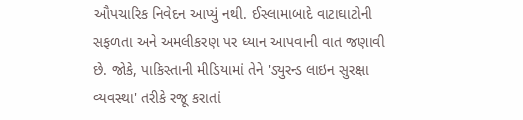ઔપચારિક નિવેદન આપ્યું નથી. ઈસ્લામાબાદે વાટાઘાટોની સફળતા અને અમલીકરણ પર ધ્યાન આપવાની વાત જણાવી છે. જોકે, પાકિસ્તાની મીડિયામાં તેને 'ડ્યુરન્ડ લાઇન સુરક્ષા વ્યવસ્થા' તરીકે રજૂ કરાતાં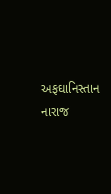અફઘાનિસ્તાન નારાજ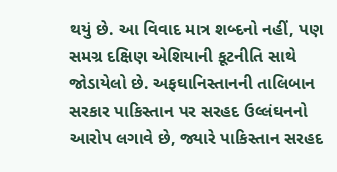થયું છે. આ વિવાદ માત્ર શબ્દનો નહીં, પણ સમગ્ર દક્ષિણ એશિયાની કૂટનીતિ સાથે જોડાયેલો છે. અફઘાનિસ્તાનની તાલિબાન સરકાર પાકિસ્તાન પર સરહદ ઉલ્લંઘનનો આરોપ લગાવે છે, જ્યારે પાકિસ્તાન સરહદ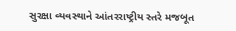સુરક્ષા વ્યવસ્થાને આંતરરાષ્ટ્રીય સ્તરે મજબૂત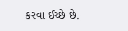કરવા ઈચ્છે છે.